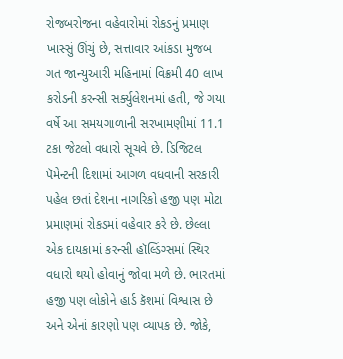રોજબરોજના વહેવારોમાં રોકડનું પ્રમાણ ખાસ્સું ઊંચું છે, સત્તાવાર આંકડા મુજબ ગત જાન્યુઆરી મહિનામાં વિક્રમી 40 લાખ કરોડની કરન્સી સર્ક્યુલેશનમાં હતી, જે ગયા વર્ષે આ સમયગાળાની સરખામણીમાં 11.1 ટકા જેટલો વધારો સૂચવે છે. ડિજિટલ પૅમેન્ટની દિશામાં આગળ વધવાની સરકારી પહેલ છતાં દેશના નાગરિકો હજી પણ મોટા પ્રમાણમાં રોકડમાં વહેવાર કરે છે. છેલ્લા એક દાયકામાં કરન્સી હૉલ્ડિંગ્સમાં સ્થિર વધારો થયો હોવાનું જોવા મળે છે. ભારતમાં હજી પણ લોકોને હાર્ડ કૅશમાં વિશ્વાસ છે અને એનાં કારણો પણ વ્યાપક છે. જોકે,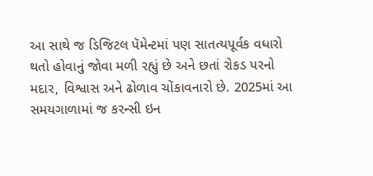આ સાથે જ ડિજિટલ પૅમેન્ટમાં પણ સાતત્યપૂર્વક વધારો થતો હોવાનું જોવા મળી રહ્યું છે અને છતાં રોકડ પરનો મદાર, વિશ્વાસ અને ઢોળાવ ચોંકાવનારો છે. 2025માં આ સમયગાળામાં જ કરન્સી ઇન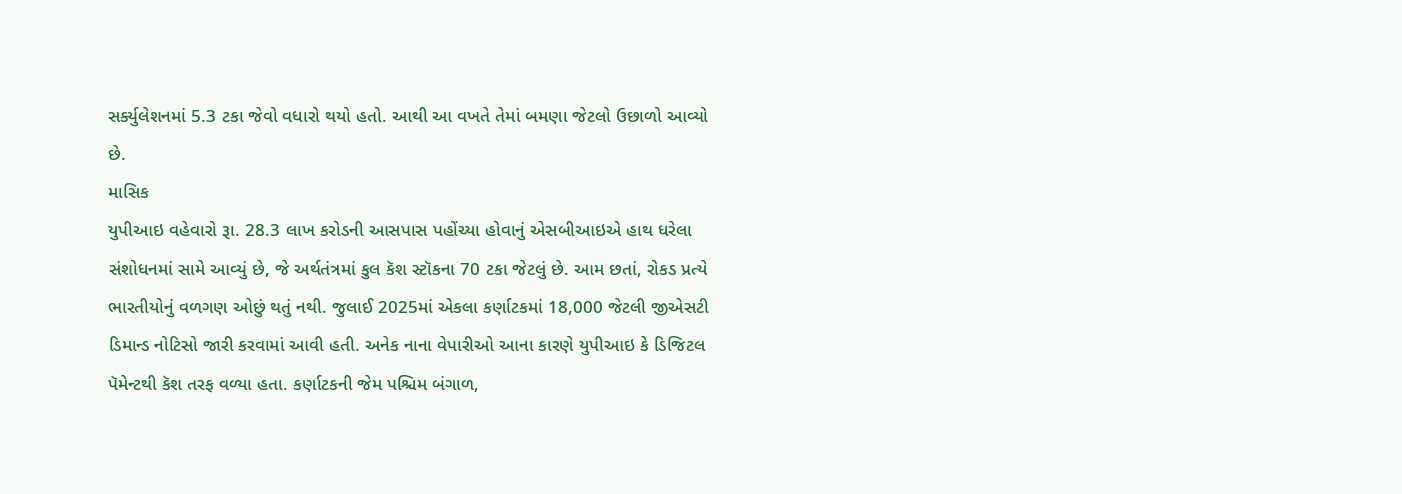સર્ક્યુલેશનમાં 5.3 ટકા જેવો વધારો થયો હતો. આથી આ વખતે તેમાં બમણા જેટલો ઉછાળો આવ્યો છે.
માસિક
યુપીઆઇ વહેવારો રૂા. 28.3 લાખ કરોડની આસપાસ પહોંચ્યા હોવાનું એસબીઆઇએ હાથ ધરેલા સંશોધનમાં સામે આવ્યું છે, જે અર્થતંત્રમાં કુલ કૅશ સ્ટૉકના 70 ટકા જેટલું છે. આમ છતાં, રોકડ પ્રત્યે ભારતીયોનું વળગણ ઓછું થતું નથી. જુલાઈ 2025માં એકલા કર્ણાટકમાં 18,000 જેટલી જીએસટી ડિમાન્ડ નોટિસો જારી કરવામાં આવી હતી. અનેક નાના વેપારીઓ આના કારણે યુપીઆઇ કે ડિજિટલ પૅમેન્ટથી કૅશ તરફ વળ્યા હતા. કર્ણાટકની જેમ પશ્ચિમ બંગાળ,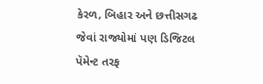કેરળ, બિહાર અને છત્તીસગઢ જેવાં રાજ્યોમાં પણ ડિજિટલ પૅમેન્ટ તરફ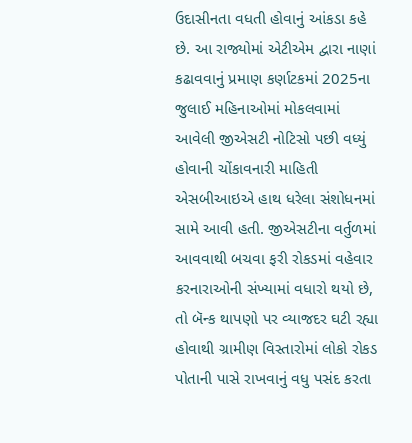ઉદાસીનતા વધતી હોવાનું આંકડા કહે છે. આ રાજ્યોમાં એટીએમ દ્વારા નાણાં કઢાવવાનું પ્રમાણ કર્ણાટકમાં 2025ના જુલાઈ મહિનાઓમાં મોકલવામાં આવેલી જીએસટી નોટિસો પછી વધ્યું હોવાની ચોંકાવનારી માહિતી એસબીઆઇએ હાથ ધરેલા સંશોધનમાં સામે આવી હતી. જીએસટીના વર્તુળમાં આવવાથી બચવા ફરી રોકડમાં વહેવાર કરનારાઓની સંખ્યામાં વધારો થયો છે, તો બૅન્ક થાપણો પર વ્યાજદર ઘટી રહ્યા હોવાથી ગ્રામીણ વિસ્તારોમાં લોકો રોકડ પોતાની પાસે રાખવાનું વધુ પસંદ કરતા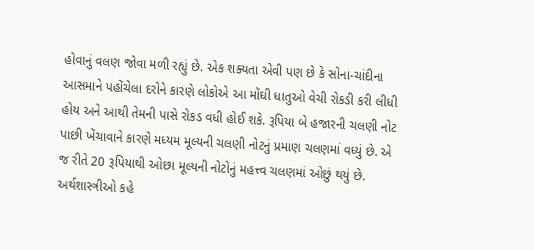હોવાનું વલણ જોવા મળી રહ્યું છે. એક શક્યતા એવી પણ છે કે સોના-ચાંદીના આસમાને પહોંચેલા દરોને કારણે લોકોએ આ મોંઘી ધાતુઓ વેચી રોકડી કરી લીધી હોય અને આથી તેમની પાસે રોકડ વધી હોઈ શકે. રૂપિયા બે હજારની ચલણી નોટ પાછી ખેંચાવાને કારણે મધ્યમ મૂલ્યની ચલણી નોટનું પ્રમાણ ચલણમાં વધ્યું છે. એ જ રીતે 20 રૂપિયાથી ઓછા મૂલ્યની નોટોનું મહત્ત્વ ચલણમાં ઓછું થયું છે. અર્થશાસ્ત્રીઓ કહે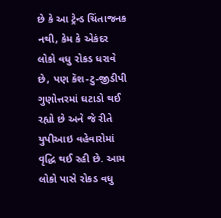છે કે આ ટ્રેન્ડ ચિંતાજનક નથી, કેમ કે એકંદર લોકો વધુ રોકડ ધરાવે છે, પણ કૅશ-ટુ-જીડીપી ગુણોત્તરમાં ઘટાડો થઈ રહ્યો છે અને જે રીતે યુપીઆઇ વહેવારોમાં વૃદ્ધિ થઈ રહી છે. આમ લોકો પાસે રોકડ વધુ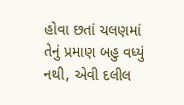હોવા છતાં ચલણમાં તેનું પ્રમાણ બહુ વધ્યું નથી, એવી દલીલ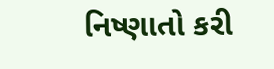નિષ્ણાતો કરી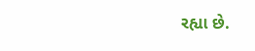રહ્યા છે.